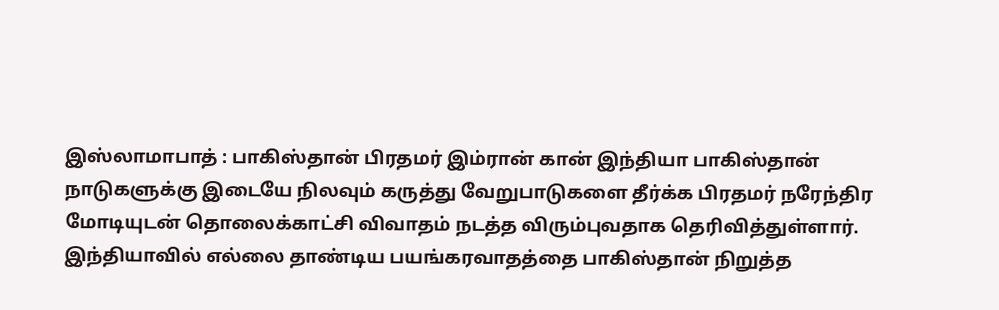இஸ்லாமாபாத் : பாகிஸ்தான் பிரதமர் இம்ரான் கான் இந்தியா பாகிஸ்தான் நாடுகளுக்கு இடையே நிலவும் கருத்து வேறுபாடுகளை தீர்க்க பிரதமர் நரேந்திர மோடியுடன் தொலைக்காட்சி விவாதம் நடத்த விரும்புவதாக தெரிவித்துள்ளார். இந்தியாவில் எல்லை தாண்டிய பயங்கரவாதத்தை பாகிஸ்தான் நிறுத்த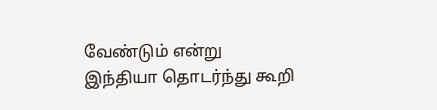வேண்டும் என்று இந்தியா தொடர்ந்து கூறி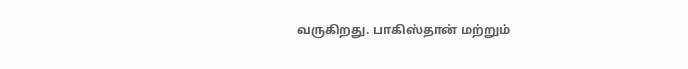வருகிறது. பாகிஸ்தான் மற்றும்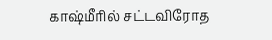காஷ்மீரில் சட்டவிரோத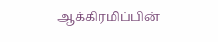ஆக்கிரமிப்பின்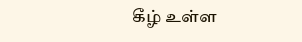கீழ் உள்ள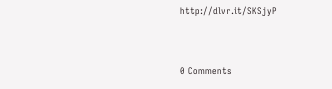http://dlvr.it/SKSjyP


0 Comments